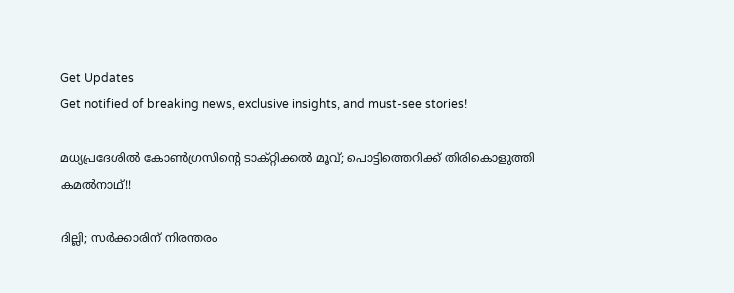Get Updates
Get notified of breaking news, exclusive insights, and must-see stories!

മധ്യപ്രദേശിൽ കോൺഗ്രസിന്റെ ടാക്റ്റിക്കൽ മൂവ്; പൊട്ടിത്തെറിക്ക് തിരികൊളുത്തി കമൽനാഥ്!!

ദില്ലി; സർക്കാരിന് നിരന്തരം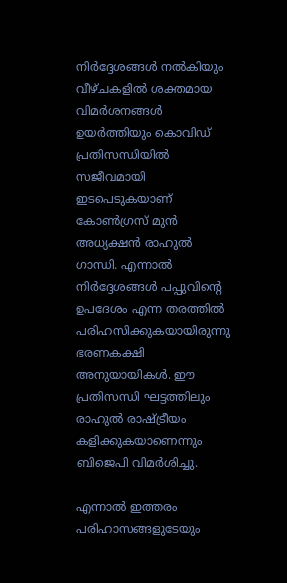നിർദ്ദേശങ്ങൾ നൽകിയും വീഴ്ചകളിൽ ശക്തമായ വിമർശനങ്ങൾ ഉയർത്തിയും കൊവിഡ് പ്രതിസന്ധിയിൽ സജീവമായി ഇടപെടുകയാണ് കോൺഗ്രസ് മുൻ അധ്യക്ഷൻ രാഹുൽ ഗാന്ധി. എന്നാൽ നിർദ്ദേശങ്ങൾ പപ്പുവിന്റെ ഉപദേശം എന്ന തരത്തിൽ പരിഹസിക്കുകയായിരുന്നു ഭരണകക്ഷി അനുയായികൾ. ഈ പ്രതിസന്ധി ഘട്ടത്തിലും രാഹുൽ രാഷ്ട്രീയം കളിക്കുകയാണെന്നും ബിജെപി വിമർശിച്ചു.

എന്നാൽ ഇത്തരം പരിഹാസങ്ങളുടേയും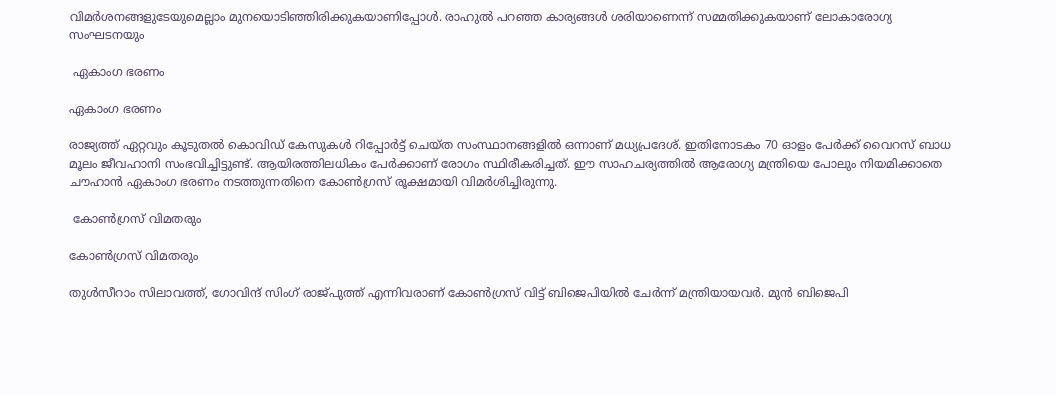വിമർശനങ്ങളുടേയുമെല്ലാം മുനയൊടിഞ്ഞിരിക്കുകയാണിപ്പോൾ. രാഹുൽ പറഞ്ഞ കാര്യങ്ങൾ ശരിയാണെന്ന് സമ്മതിക്കുകയാണ് ലോകാരോഗ്യ സംഘടനയും

 ഏകാംഗ ഭരണം

ഏകാംഗ ഭരണം

രാജ്യത്ത് ഏറ്റവും കൂടുതൽ കൊവിഡ് കേസുകൾ റിപ്പോർട്ട് ചെയ്ത സംസ്ഥാനങ്ങളിൽ ഒന്നാണ് മധ്യപ്രദേശ്. ഇതിനോടകം 70 ഓളം പേർക്ക് വൈറസ് ബാധ മൂലം ജീവഹാനി സംഭവിച്ചിട്ടുണ്ട്. ആയിരത്തിലധികം പേർക്കാണ് രോഗം സ്ഥിരീകരിച്ചത്. ഈ സാഹചര്യത്തിൽ ആരോഗ്യ മന്ത്രിയെ പോലും നിയമിക്കാതെ ചൗഹാൻ ഏകാംഗ ഭരണം നടത്തുന്നതിനെ കോൺഗ്രസ് രൂക്ഷമായി വിമർശിച്ചിരുന്നു.

 കോൺഗ്രസ് വിമതരും

കോൺഗ്രസ് വിമതരും

തുള്‍സീറാം സിലാവത്ത്, ഗോവിന്ദ് സിംഗ് രാജ്പുത്ത് എന്നിവരാണ് കോണ്‍ഗ്രസ് വിട്ട് ബിജെപിയില്‍ ചേര്‍ന്ന് മന്ത്രിയായവര്‍. മുന്‍ ബിജെപി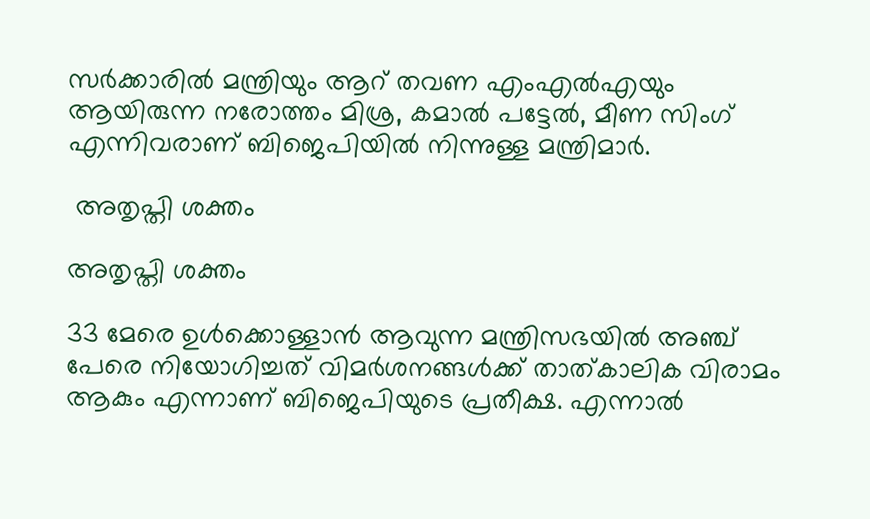സര്‍ക്കാരില്‍ മന്ത്രിയും ആറ് തവണ എംഎല്‍എയും ആയിരുന്ന നരോത്തം മിശ്ര, കമാല്‍ പട്ടേല്‍, മീണ സിംഗ് എന്നിവരാണ് ബിജെപിയിൽ നിന്നുള്ള മന്ത്രിമാർ.

 അതൃപ്തി ശക്തം

അതൃപ്തി ശക്തം

33 മേരെ ഉൾക്കൊള്ളാൻ ആവുന്ന മന്ത്രിസഭയിൽ അഞ്ച് പേരെ നിയോഗിച്ചത് വിമർശനങ്ങൾക്ക് താത്കാലിക വിരാമം ആകും എന്നാണ് ബിജെപിയുടെ പ്രതീക്ഷ. എന്നാൽ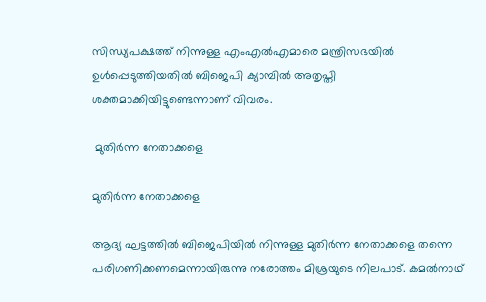സിന്ധ്യപക്ഷത്ത് നിന്നുള്ള എംഎൽഎമാരെ മന്ത്രിസഭയിൽ ഉൾപ്പെടുത്തിയതിൽ ബിജെപി ക്യാമ്പിൽ അതൃപ്തി ശക്തമാക്കിയിട്ടുണ്ടെന്നാണ് വിവരം.

 മുതിർന്ന നേതാക്കളെ

മുതിർന്ന നേതാക്കളെ

ആദ്യ ഘട്ടത്തിൽ ബിജെപിയിൽ നിന്നുള്ള മുതിർന്ന നേതാക്കളെ തന്നെ പരിഗണിക്കണമെന്നായിരുന്നു നരോത്തം മിശ്രയുടെ നിലപാട്. കമൽനാഥ്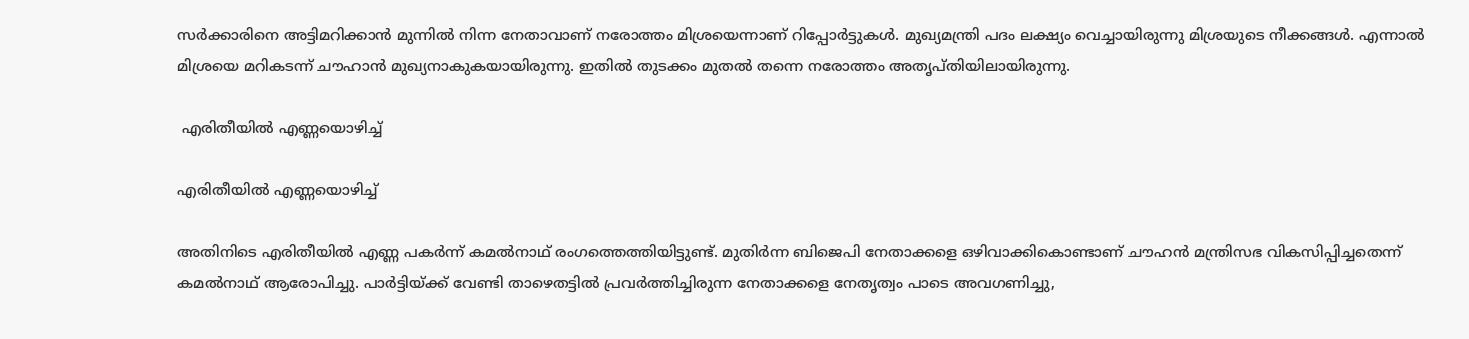സർക്കാരിനെ അട്ടിമറിക്കാൻ മുന്നിൽ നിന്ന നേതാവാണ് നരോത്തം മിശ്രയെന്നാണ് റിപ്പോർട്ടുകൾ. മുഖ്യമന്ത്രി പദം ലക്ഷ്യം വെച്ചായിരുന്നു മിശ്രയുടെ നീക്കങ്ങൾ. എന്നാൽ മിശ്രയെ മറികടന്ന് ചൗഹാൻ മുഖ്യനാകുകയായിരുന്നു. ഇതിൽ തുടക്കം മുതൽ തന്നെ നരോത്തം അതൃപ്തിയിലായിരുന്നു.

 എരിതീയിൽ എണ്ണയൊഴിച്ച്

എരിതീയിൽ എണ്ണയൊഴിച്ച്

അതിനിടെ എരിതീയിൽ എണ്ണ പകർന്ന് കമൽനാഥ് രംഗത്തെത്തിയിട്ടുണ്ട്. മുതിർന്ന ബിജെപി നേതാക്കളെ ഒഴിവാക്കികൊണ്ടാണ് ചൗഹൻ മന്ത്രിസഭ വികസിപ്പിച്ചതെന്ന് കമൽനാഥ് ആരോപിച്ചു. പാർട്ടിയ്ക്ക് വേണ്ടി താഴെതട്ടിൽ പ്രവർത്തിച്ചിരുന്ന നേതാക്കളെ നേതൃത്വം പാടെ അവഗണിച്ചു,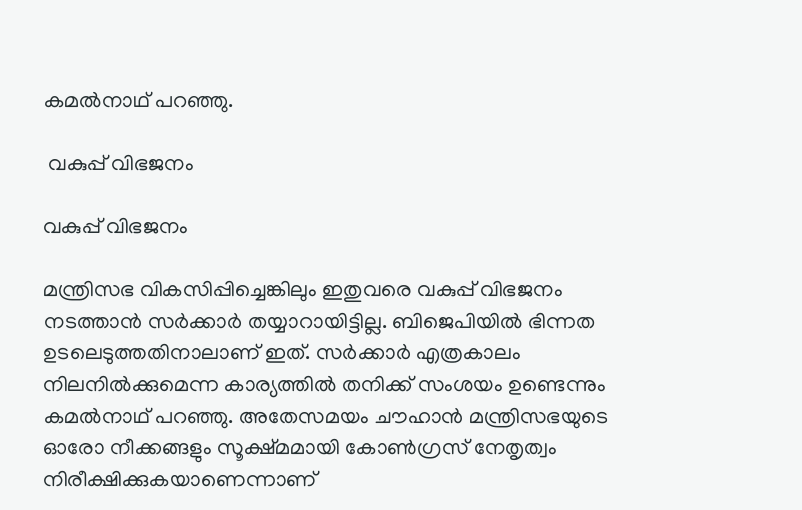കമൽനാഥ് പറഞ്ഞു.

 വകുപ്പ് വിഭജനം

വകുപ്പ് വിഭജനം

മന്ത്രിസഭ വികസിപ്പിച്ചെങ്കിലും ഇതുവരെ വകുപ്പ് വിഭജനം നടത്താൻ സർക്കാർ തയ്യാറായിട്ടില്ല. ബിജെപിയിൽ ഭിന്നത ഉടലെടുത്തതിനാലാണ് ഇത്. സർക്കാർ എത്രകാലം നിലനിൽക്കുമെന്ന കാര്യത്തിൽ തനിക്ക് സംശയം ഉണ്ടെന്നും കമൽനാഥ് പറഞ്ഞു. അതേസമയം ചൗഹാൻ മന്ത്രിസഭയുടെ ഓരോ നീക്കങ്ങളും സൂക്ഷ്മമായി കോൺഗ്രസ് നേതൃത്വം നിരീക്ഷിക്കുകയാണെന്നാണ്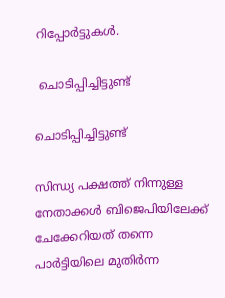റിപ്പോർട്ടുകൾ.

 ചൊടിപ്പിച്ചിട്ടുണ്ട്

ചൊടിപ്പിച്ചിട്ടുണ്ട്

സിന്ധ്യ പക്ഷത്ത് നിന്നുള്ള നേതാക്കൾ ബിജെപിയിലേക്ക് ചേക്കേറിയത് തന്നെ പാർട്ടിയിലെ മുതിർന്ന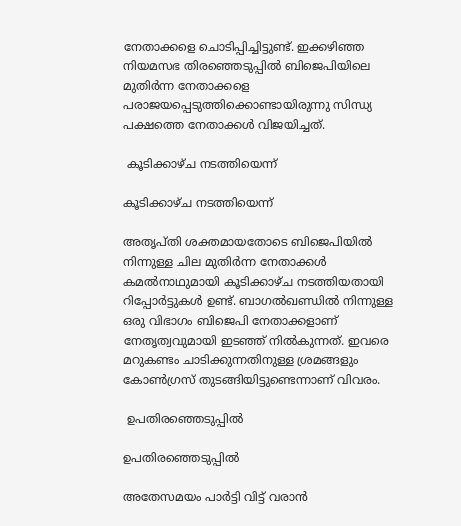നേതാക്കളെ ചൊടിപ്പിച്ചിട്ടുണ്ട്. ഇക്കഴിഞ്ഞ നിയമസഭ തിരഞ്ഞെടുപ്പിൽ ബിജെപിയിലെ മുതിർന്ന നേതാക്കളെ പരാജയപ്പെടുത്തിക്കൊണ്ടായിരുന്നു സിന്ധ്യ പക്ഷത്തെ നേതാക്കൾ വിജയിച്ചത്.

 കൂടിക്കാഴ്ച നടത്തിയെന്ന്

കൂടിക്കാഴ്ച നടത്തിയെന്ന്

അതൃപ്തി ശക്തമായതോടെ ബിജെപിയിൽ നിന്നുള്ള ചില മുതിർന്ന നേതാക്കൾ കമൽനാഥുമായി കൂടിക്കാഴ്ച നടത്തിയതായി റിപ്പോർട്ടുകൾ ഉണ്ട്. ബാഗൽഖണ്ഡിൽ നിന്നുള്ള ഒരു വിഭാഗം ബിജെപി നേതാക്കളാണ് നേതൃത്വവുമായി ഇടഞ്ഞ് നിൽകുന്നത്. ഇവരെ മറുകണ്ടം ചാടിക്കുന്നതിനുള്ള ശ്രമങ്ങളും കോൺഗ്രസ് തുടങ്ങിയിട്ടുണ്ടെന്നാണ് വിവരം.

 ഉപതിരഞ്ഞെടുപ്പിൽ

ഉപതിരഞ്ഞെടുപ്പിൽ

അതേസമയം പാർട്ടി വിട്ട് വരാൻ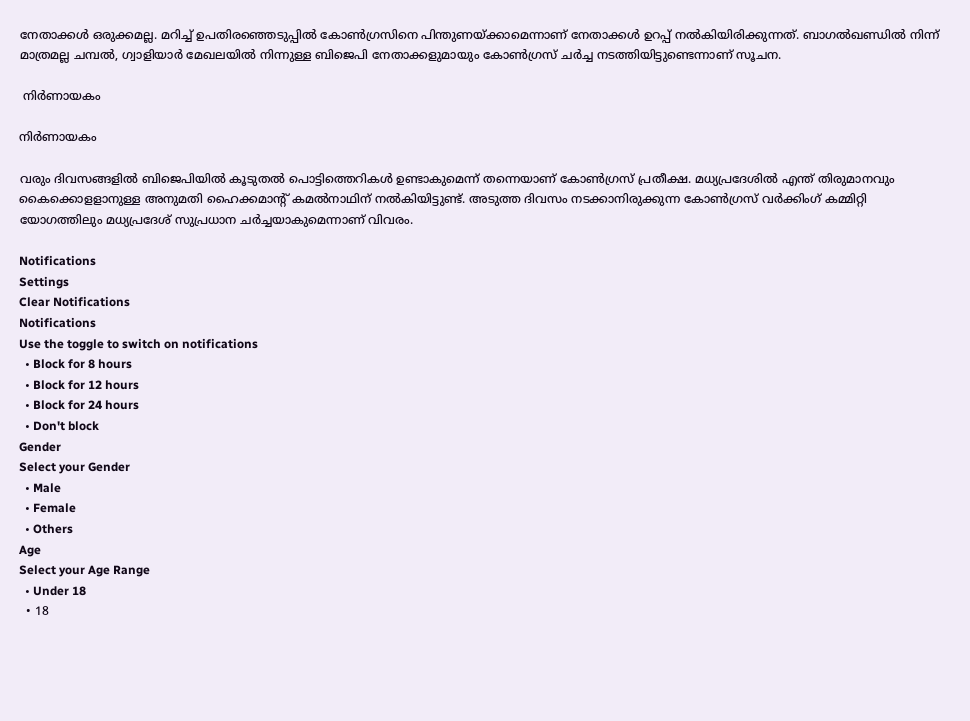നേതാക്കൾ ഒരുക്കമല്ല. മറിച്ച് ഉപതിരഞ്ഞെടുപ്പിൽ കോൺഗ്രസിനെ പിന്തുണയ്ക്കാമെന്നാണ് നേതാക്കൾ ഉറപ്പ് നൽകിയിരിക്കുന്നത്. ബാഗൽഖണ്ഡിൽ നിന്ന് മാത്രമല്ല ചമ്പൽ, ഗ്വാളിയാർ മേഖലയിൽ നിന്നുള്ള ബിജെപി നേതാക്കളുമായും കോൺഗ്രസ് ചർച്ച നടത്തിയിട്ടുണ്ടെന്നാണ് സൂചന.

 നിർണായകം

നിർണായകം

വരും ദിവസങ്ങളിൽ ബിജെപിയിൽ കൂടുതൽ പൊട്ടിത്തെറികൾ ഉണ്ടാകുമെന്ന് തന്നെയാണ് കോൺഗ്രസ് പ്രതീക്ഷ. മധ്യപ്രദേശിൽ എന്ത് തിരുമാനവും കൈക്കൊളളാനുള്ള അനുമതി ഹൈക്കമാന്റ് കമൽനാഥിന് നൽകിയിട്ടുണ്ട്. അടുത്ത ദിവസം നടക്കാനിരുക്കുന്ന കോൺഗ്രസ് വർക്കിംഗ് കമ്മിറ്റി യോഗത്തിലും മധ്യപ്രദേശ് സുപ്രധാന ചർച്ചയാകുമെന്നാണ് വിവരം.

Notifications
Settings
Clear Notifications
Notifications
Use the toggle to switch on notifications
  • Block for 8 hours
  • Block for 12 hours
  • Block for 24 hours
  • Don't block
Gender
Select your Gender
  • Male
  • Female
  • Others
Age
Select your Age Range
  • Under 18
  • 18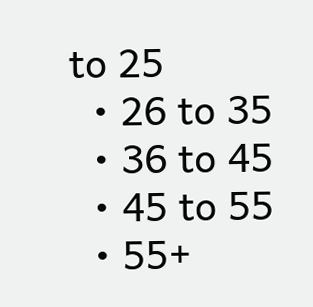to 25
  • 26 to 35
  • 36 to 45
  • 45 to 55
  • 55+